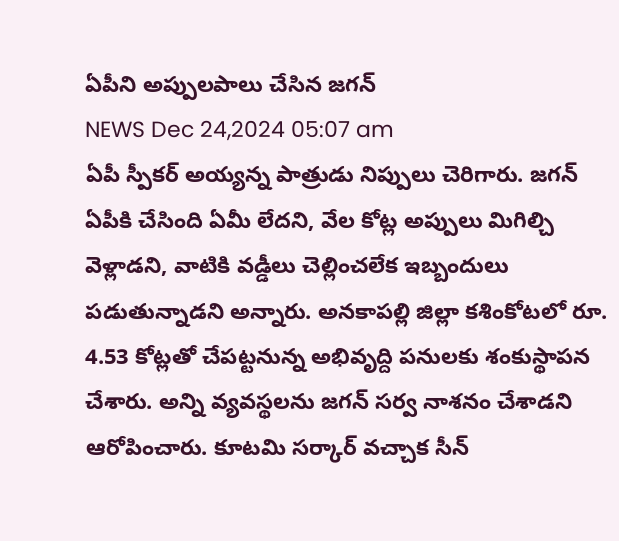ఏపీని అప్పులపాలు చేసిన జగన్
NEWS Dec 24,2024 05:07 am
ఏపీ స్పీకర్ అయ్యన్న పాత్రుడు నిప్పులు చెరిగారు. జగన్ ఏపీకి చేసింది ఏమీ లేదని, వేల కోట్ల అప్పులు మిగిల్చి వెళ్లాడని, వాటికి వడ్డీలు చెల్లించలేక ఇబ్బందులు పడుతున్నాడని అన్నారు. అనకాపల్లి జిల్లా కశింకోటలో రూ. 4.53 కోట్లతో చేపట్టనున్న అభివృద్ది పనులకు శంకుస్థాపన చేశారు. అన్ని వ్యవస్థలను జగన్ సర్వ నాశనం చేశాడని ఆరోపించారు. కూటమి సర్కార్ వచ్చాక సీన్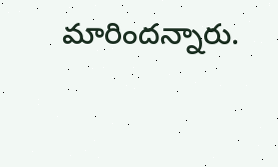మారిందన్నారు.